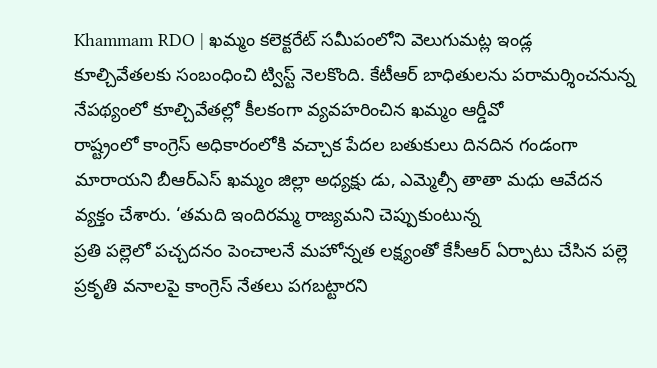Khammam RDO | ఖమ్మం కలెక్టరేట్ సమీపంలోని వెలుగుమట్ల ఇండ్ల కూల్చివేతలకు సంబంధించి ట్విస్ట్ నెలకొంది. కేటీఆర్ బాధితులను పరామర్శించనున్న నేపథ్యంలో కూల్చివేతల్లో కీలకంగా వ్యవహరించిన ఖమ్మం ఆర్డీవో
రాష్ట్రంలో కాంగ్రెస్ అధికారంలోకి వచ్చాక పేదల బతుకులు దినదిన గండంగా మారాయని బీఆర్ఎస్ ఖమ్మం జిల్లా అధ్యక్షు డు, ఎమ్మెల్సీ తాతా మధు ఆవేదన వ్యక్తం చేశారు. ‘తమది ఇందిరమ్మ రాజ్యమని చెప్పుకుంటున్న
ప్రతి పల్లెలో పచ్చదనం పెంచాలనే మహోన్నత లక్ష్యంతో కేసీఆర్ ఏర్పాటు చేసిన పల్లె ప్రకృతి వనాలపై కాంగ్రెస్ నేతలు పగబట్టారని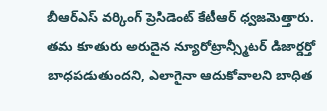బీఆర్ఎస్ వర్కింగ్ ప్రెసిడెంట్ కేటీఆర్ ధ్వజమెత్తారు.
తమ కూతురు అరుదైన న్యూరోట్రాన్స్మీటర్ డిజార్డర్తో బాధపడుతుందని, ఎలాగైనా ఆదుకోవాలని బాధిత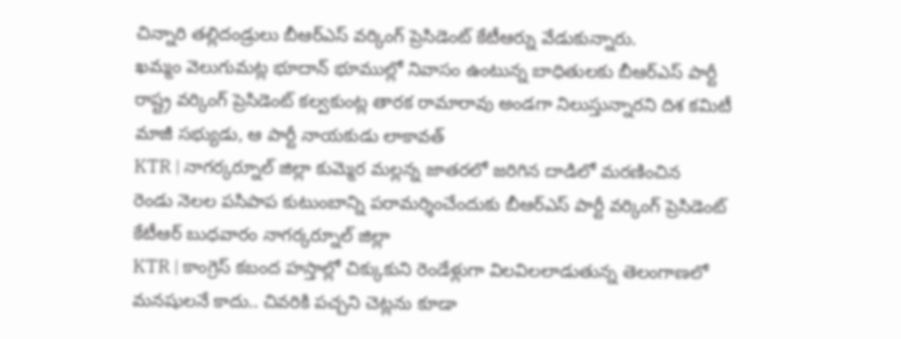చిన్నారి తల్లిదండ్రులు బీఆర్ఎస్ వర్కింగ్ ప్రెసిడెంట్ కేటీఆర్ను వేడుకున్నారు.
ఖమ్మం వెలుగుమట్ల భూదాన్ భూముల్లో నివాసం ఉంటున్న బాధితులకు బీఆర్ఎస్ పార్టీ రాష్ట్ర వర్కింగ్ ప్రెసిడెంట్ కల్వకుంట్ల తారక రామారావు అండగా నిలుస్తున్నారని దిశ కమిటీ మాజీ సభ్యుడు, ఆ పార్టీ నాయకుడు లాకావత్
KTR | నాగర్కర్నూల్ జిల్లా కుమ్మెర మల్లన్న జాతరలో జరిగిన దాడిలో మరణించిన రెండు నెలల పసిపాప కుటుంబాన్ని పరామర్శించేందుకు బీఆర్ఎస్ పార్టీ వర్కింగ్ ప్రెసిడెంట్ కేటీఆర్ బుధవారం నాగర్కర్నూల్ జిల్లా
KTR | కాంగ్రెస్ కబంద హస్తాల్లో చిక్కుకుని రెండేళ్లుగా విలవిలలాడుతున్న తెలంగాణలో మనషులనే కాదు.. చివరికి పచ్చని చెట్లను కూడా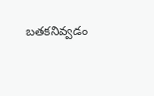బతకనివ్వడం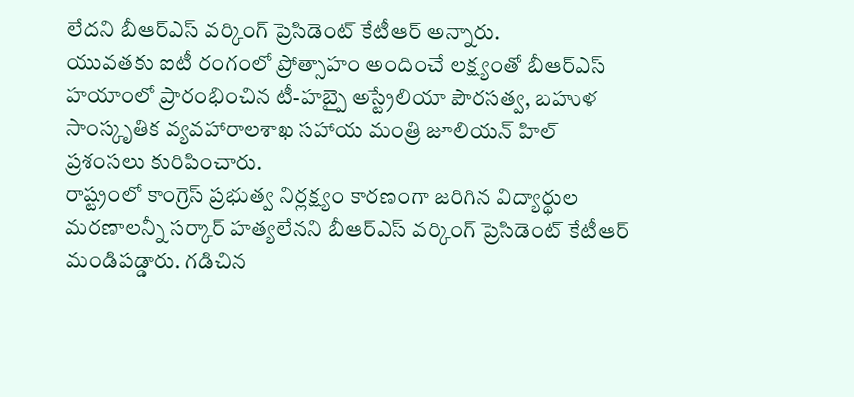లేదని బీఆర్ఎస్ వర్కింగ్ ప్రెసిడెంట్ కేటీఆర్ అన్నారు.
యువతకు ఐటీ రంగంలో ప్రోత్సాహం అందించే లక్ష్యంతో బీఆర్ఎస్ హయాంలో ప్రారంభించిన టీ-హబ్పై అస్ట్రేలియా పౌరసత్వ, బహుళ సాంస్కృతిక వ్యవహారాలశాఖ సహాయ మంత్రి జూలియన్ హిల్ ప్రశంసలు కురిపించారు.
రాష్ట్రంలో కాంగ్రెస్ ప్రభుత్వ నిర్లక్ష్యం కారణంగా జరిగిన విద్యార్థుల మరణాలన్నీ సర్కార్ హత్యలేనని బీఆర్ఎస్ వర్కింగ్ ప్రెసిడెంట్ కేటీఆర్ మండిపడ్డారు. గడిచిన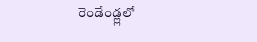రెండేండ్ల్లలో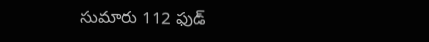సుమారు 112 ఫుడ్